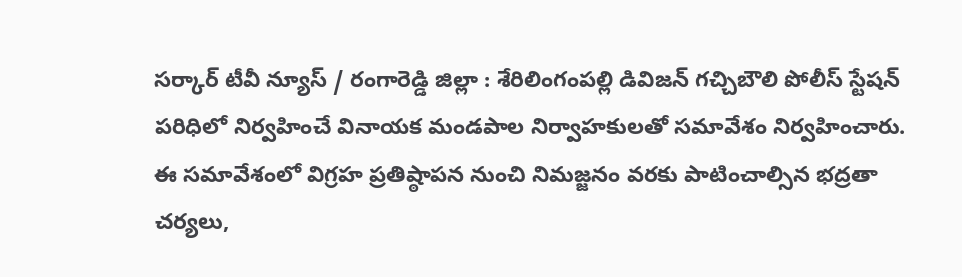సర్కార్ టీవీ న్యూస్ / రంగారెడ్డి జిల్లా : శేరిలింగంపల్లి డివిజన్ గచ్చిబౌలి పోలీస్ స్టేషన్ పరిధిలో నిర్వహించే వినాయక మండపాల నిర్వాహకులతో సమావేశం నిర్వహించారు. ఈ సమావేశంలో విగ్రహ ప్రతిష్ఠాపన నుంచి నిమజ్జనం వరకు పాటించాల్సిన భద్రతా చర్యలు,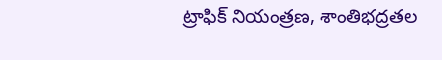ట్రాఫిక్ నియంత్రణ, శాంతిభద్రతల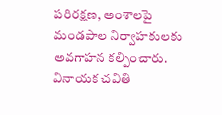పరిరక్షణ, అంశాలపై మండపాల నిర్వాహకులకు అవగాహన కల్పించారు. వినాయక చవితి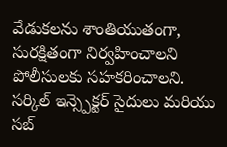వేడుకలను శాంతియుతంగా, సురక్షితంగా నిర్వహించాలని పోలీసులకు సహకరించాలని. సర్కిల్ ఇన్స్పెక్టర్ సైదులు మరియు సబ్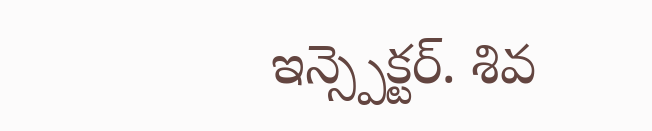ఇన్స్పెక్టర్. శివ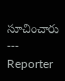సూచించారు
---
Reporter